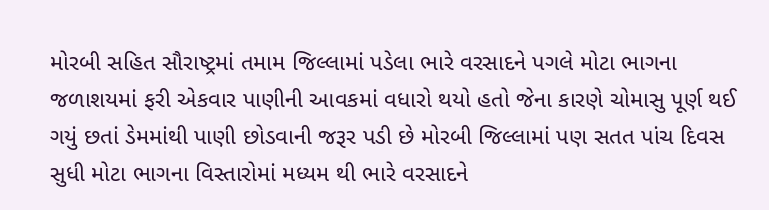મોરબી સહિત સૌરાષ્ટ્રમાં તમામ જિલ્લામાં પડેલા ભારે વરસાદને પગલે મોટા ભાગના જળાશયમાં ફરી એકવાર પાણીની આવકમાં વધારો થયો હતો જેના કારણે ચોમાસુ પૂર્ણ થઈ ગયું છતાં ડેમમાંથી પાણી છોડવાની જરૂર પડી છે મોરબી જિલ્લામાં પણ સતત પાંચ દિવસ સુધી મોટા ભાગના વિસ્તારોમાં મધ્યમ થી ભારે વરસાદને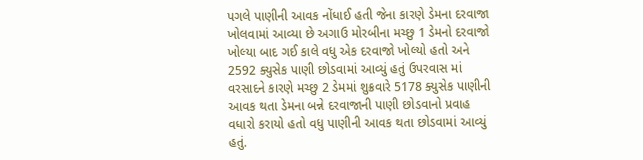પગલે પાણીની આવક નોંધાઈ હતી જેના કારણે ડેમના દરવાજા ખોલવામાં આવ્યા છે અગાઉ મોરબીના મચ્છુ 1 ડેમનો દરવાજો ખોલ્યા બાદ ગઈ કાલે વધુ એક દરવાજો ખોલ્યો હતો અને 2592 ક્યુસેક પાણી છોડવામાં આવ્યું હતું ઉપરવાસ માં વરસાદને કારણે મચ્છુ 2 ડેમમાં શુક્રવારે 5178 ક્યુસેક પાણીની આવક થતા ડેમના બન્ને દરવાજાની પાણી છોડવાનો પ્રવાહ વધારો કરાયો હતો વધુ પાણીની આવક થતા છોડવામાં આવ્યું હતું.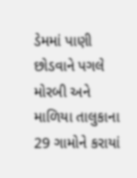ડેમમાં પાણી છોડવાને પગલે મોરબી અને માળિયા તાલુકાના 29 ગામોને કરાયાં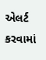એલર્ટ કરવામાં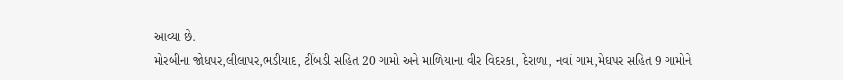આવ્યા છે.
મોરબીના જોધપર,લીલાપર,ભડીયાદ, ટીંબડી સહિત 20 ગામો અને માળિયાના વીર વિદરકા, દેરાળા, નવાં ગામ,મેઘપર સહિત 9 ગામોને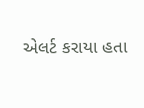એલર્ટ કરાયા હતા